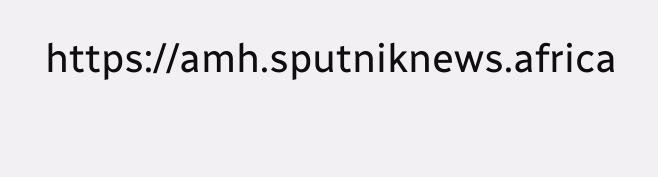https://amh.sputniknews.africa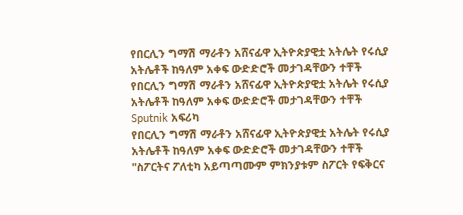የበርሊን ግማሽ ማራቶን አሸናፊዋ ኢትዮጵያዊቷ አትሌት የሩሲያ አትሌቶች ከዓለም አቀፍ ውድድሮች መታገዳቸውን ተቸች
የበርሊን ግማሽ ማራቶን አሸናፊዋ ኢትዮጵያዊቷ አትሌት የሩሲያ አትሌቶች ከዓለም አቀፍ ውድድሮች መታገዳቸውን ተቸች
Sputnik አፍሪካ
የበርሊን ግማሽ ማራቶን አሸናፊዋ ኢትዮጵያዊቷ አትሌት የሩሲያ አትሌቶች ከዓለም አቀፍ ውድድሮች መታገዳቸውን ተቸች "ስፖርትና ፖለቲካ አይጣጣሙም ምክንያቱም ስፖርት የፍቅርና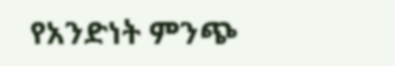የአንድነት ምንጭ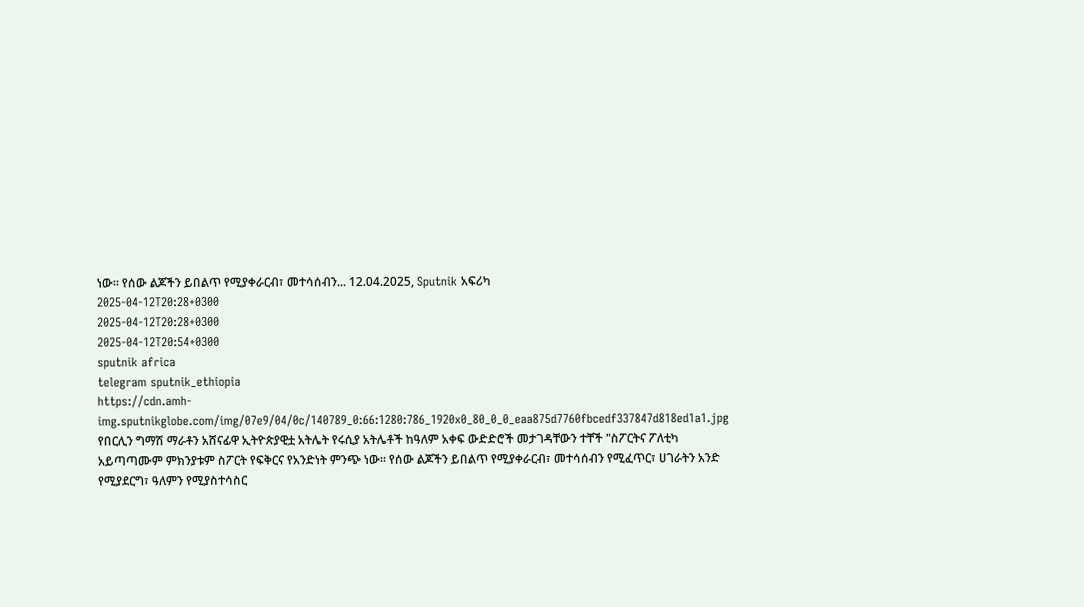ነው። የሰው ልጆችን ይበልጥ የሚያቀራርብ፣ መተሳሰብን... 12.04.2025, Sputnik አፍሪካ
2025-04-12T20:28+0300
2025-04-12T20:28+0300
2025-04-12T20:54+0300
sputnik africa
telegram sputnik_ethiopia
https://cdn.amh-img.sputnikglobe.com/img/07e9/04/0c/140789_0:66:1280:786_1920x0_80_0_0_eaa875d7760fbcedf337847d818ed1a1.jpg
የበርሊን ግማሽ ማራቶን አሸናፊዋ ኢትዮጵያዊቷ አትሌት የሩሲያ አትሌቶች ከዓለም አቀፍ ውድድሮች መታገዳቸውን ተቸች "ስፖርትና ፖለቲካ አይጣጣሙም ምክንያቱም ስፖርት የፍቅርና የአንድነት ምንጭ ነው። የሰው ልጆችን ይበልጥ የሚያቀራርብ፣ መተሳሰብን የሚፈጥር፣ ሀገራትን አንድ የሚያደርግ፣ ዓለምን የሚያስተሳስር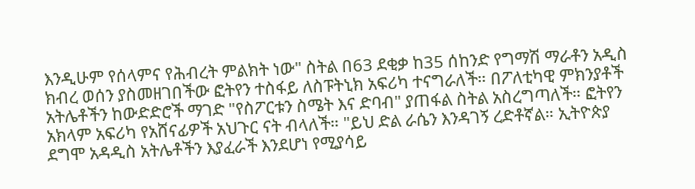እንዲሁም የሰላምና የሕብረት ምልክት ነው" ስትል በ63 ደቂቃ ከ35 ሰከንድ የግማሽ ማራቶን አዲስ ክብረ ወሰን ያስመዘገበችው ፎትየን ተስፋይ ለስፑትኒክ አፍሪካ ተናግራለች። በፖለቲካዊ ምክንያቶች አትሌቶችን ከውድድሮች ማገድ "የስፖርቱን ስሜት እና ድባብ" ያጠፋል ስትል አስረግጣለች። ፎትየን አክላም አፍሪካ የአሸናፊዎች አህጉር ናት ብላለች። "ይህ ድል ራሴን እንዳገኝ ረድቶኛል። ኢትዮጵያ ደግሞ አዳዲስ አትሌቶችን እያፈራች እንደሆነ የሚያሳይ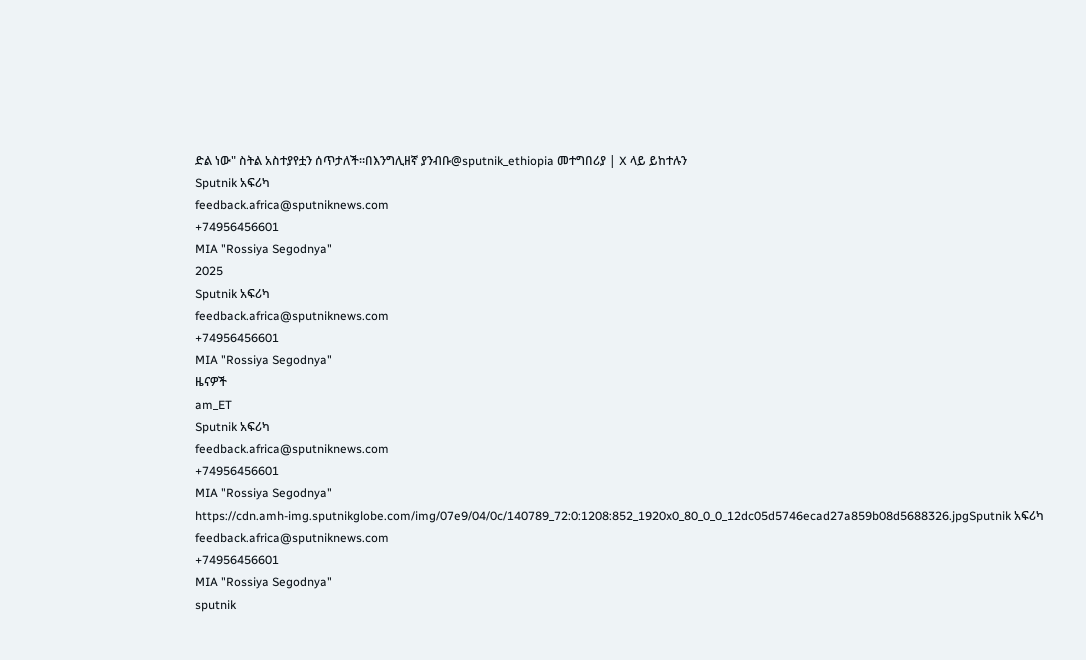ድል ነው" ስትል አስተያየቷን ሰጥታለች።በእንግሊዘኛ ያንብቡ@sputnik_ethiopia መተግበሪያ | X ላይ ይከተሉን
Sputnik አፍሪካ
feedback.africa@sputniknews.com
+74956456601
MIA "Rossiya Segodnya"
2025
Sputnik አፍሪካ
feedback.africa@sputniknews.com
+74956456601
MIA "Rossiya Segodnya"
ዜናዎች
am_ET
Sputnik አፍሪካ
feedback.africa@sputniknews.com
+74956456601
MIA "Rossiya Segodnya"
https://cdn.amh-img.sputnikglobe.com/img/07e9/04/0c/140789_72:0:1208:852_1920x0_80_0_0_12dc05d5746ecad27a859b08d5688326.jpgSputnik አፍሪካ
feedback.africa@sputniknews.com
+74956456601
MIA "Rossiya Segodnya"
sputnik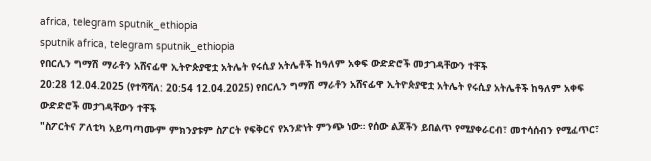africa, telegram sputnik_ethiopia
sputnik africa, telegram sputnik_ethiopia
የበርሊን ግማሽ ማራቶን አሸናፊዋ ኢትዮጵያዊቷ አትሌት የሩሲያ አትሌቶች ከዓለም አቀፍ ውድድሮች መታገዳቸውን ተቸች
20:28 12.04.2025 (የተሻሻለ: 20:54 12.04.2025) የበርሊን ግማሽ ማራቶን አሸናፊዋ ኢትዮጵያዊቷ አትሌት የሩሲያ አትሌቶች ከዓለም አቀፍ ውድድሮች መታገዳቸውን ተቸች
"ስፖርትና ፖለቲካ አይጣጣሙም ምክንያቱም ስፖርት የፍቅርና የአንድነት ምንጭ ነው። የሰው ልጆችን ይበልጥ የሚያቀራርብ፣ መተሳሰብን የሚፈጥር፣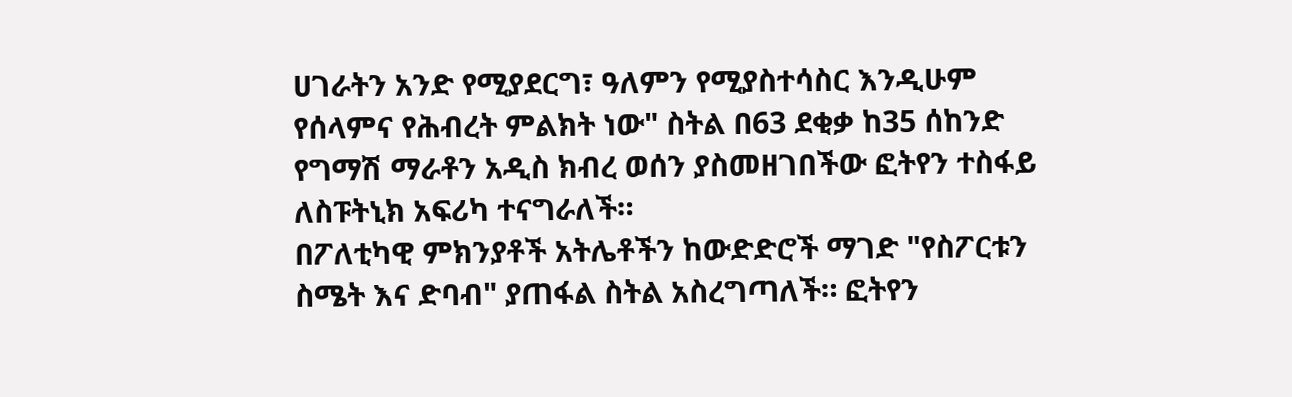ሀገራትን አንድ የሚያደርግ፣ ዓለምን የሚያስተሳስር እንዲሁም የሰላምና የሕብረት ምልክት ነው" ስትል በ63 ደቂቃ ከ35 ሰከንድ የግማሽ ማራቶን አዲስ ክብረ ወሰን ያስመዘገበችው ፎትየን ተስፋይ ለስፑትኒክ አፍሪካ ተናግራለች።
በፖለቲካዊ ምክንያቶች አትሌቶችን ከውድድሮች ማገድ "የስፖርቱን ስሜት እና ድባብ" ያጠፋል ስትል አስረግጣለች። ፎትየን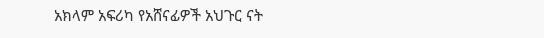አክላም አፍሪካ የአሸናፊዎች አህጉር ናት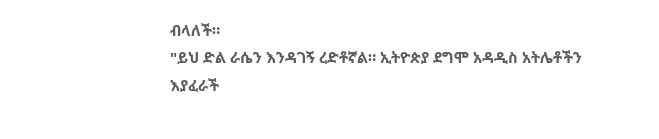ብላለች።
"ይህ ድል ራሴን እንዳገኝ ረድቶኛል። ኢትዮጵያ ደግሞ አዳዲስ አትሌቶችን እያፈራች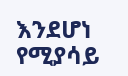እንደሆነ የሚያሳይ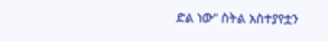ድል ነው" ስትል አስተያየቷን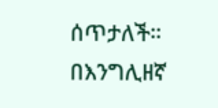ሰጥታለች።
በእንግሊዘኛ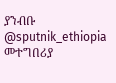ያንብቡ
@sputnik_ethiopia
መተግበሪያ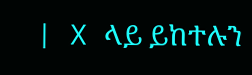| X ላይ ይከተሉን